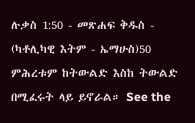ሉቃስ 1:50 - መጽሐፍ ቅዱስ - (ካቶሊካዊ እትም - ኤማሁስ)50 ምሕረቱም ከትውልድ እስከ ትውልድ በሚፈሩት ላይ ይኖራል። See the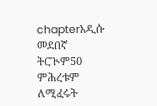chapterአዲሱ መደበኛ ትርጒም50 ምሕረቱም ለሚፈሩት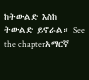ከትውልድ እስከ ትውልድ ይኖራል። See the chapterአማርኛ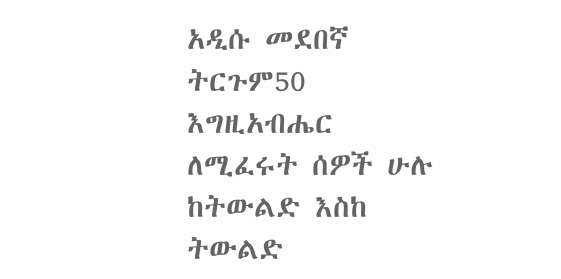አዲሱ መደበኛ ትርጉም50 እግዚአብሔር ለሚፈሩት ሰዎች ሁሉ ከትውልድ እስከ ትውልድ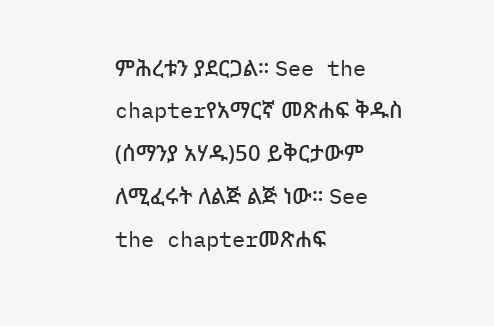ምሕረቱን ያደርጋል። See the chapterየአማርኛ መጽሐፍ ቅዱስ (ሰማንያ አሃዱ)50 ይቅርታውም ለሚፈሩት ለልጅ ልጅ ነው። See the chapterመጽሐፍ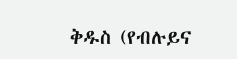ቅዱስ (የብሉይና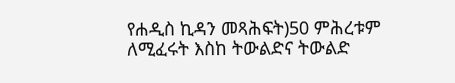የሐዲስ ኪዳን መጻሕፍት)50 ምሕረቱም ለሚፈሩት እስከ ትውልድና ትውልድ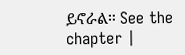ይኖራል። See the chapter |